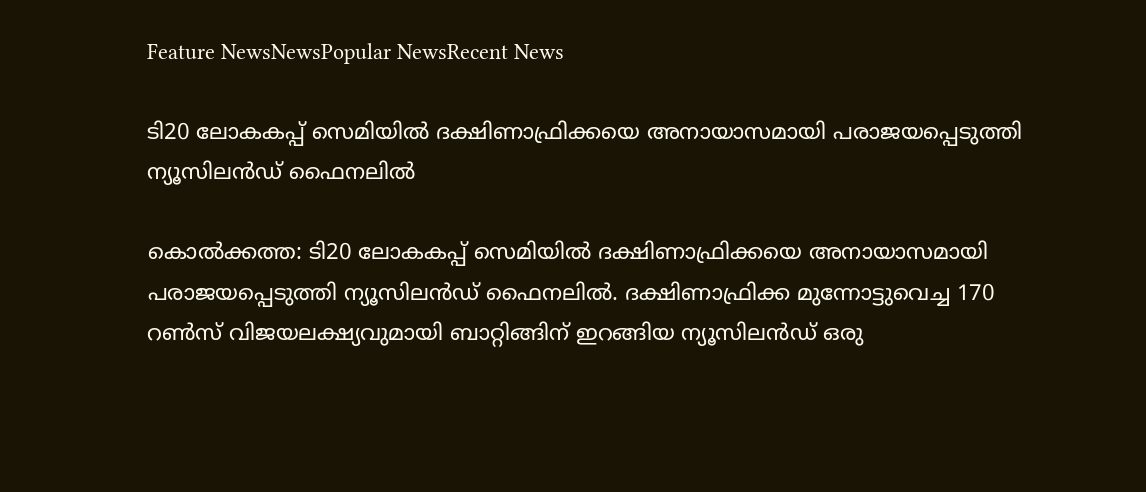Feature NewsNewsPopular NewsRecent News

ടി20 ലോകകപ്പ് സെമിയിൽ ദക്ഷിണാഫ്രിക്കയെ അനായാസമായി പരാജയപ്പെടുത്തി ന്യൂസിലൻഡ് ഫൈനലിൽ

കൊല്‍ക്കത്ത: ടി20 ലോകകപ്പ് സെമിയില്‍ ദക്ഷിണാഫ്രിക്കയെ അനായാസമായി പരാജയപ്പെടുത്തി ന്യൂസിലന്‍ഡ് ഫൈനലില്‍. ദക്ഷിണാഫ്രിക്ക മുന്നോട്ടുവെച്ച 170 റണ്‍സ് വിജയലക്ഷ്യവുമായി ബാറ്റിങ്ങിന് ഇറങ്ങിയ ന്യൂസിലന്‍ഡ് ഒരു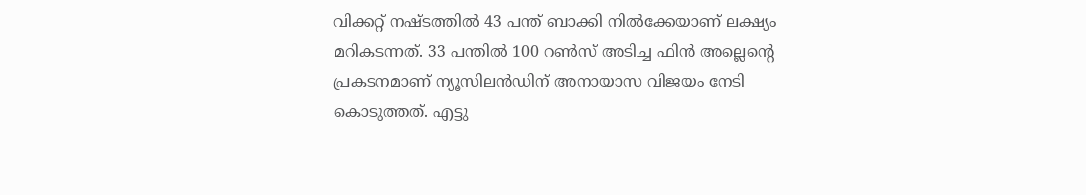വിക്കറ്റ് നഷ്ടത്തില്‍ 43 പന്ത് ബാക്കി നില്‍ക്കേയാണ് ലക്ഷ്യം മറികടന്നത്. 33 പന്തില്‍ 100 റണ്‍സ് അടിച്ച ഫിന്‍ അല്ലെന്റെ പ്രകടനമാണ് ന്യൂസിലന്‍ഡിന് അനായാസ വിജയം നേടി കൊടുത്തത്. എട്ടു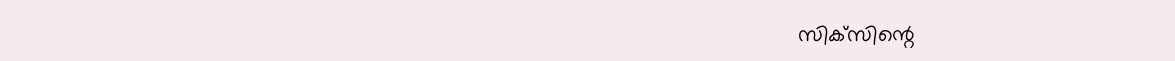സിക്‌സിന്റെ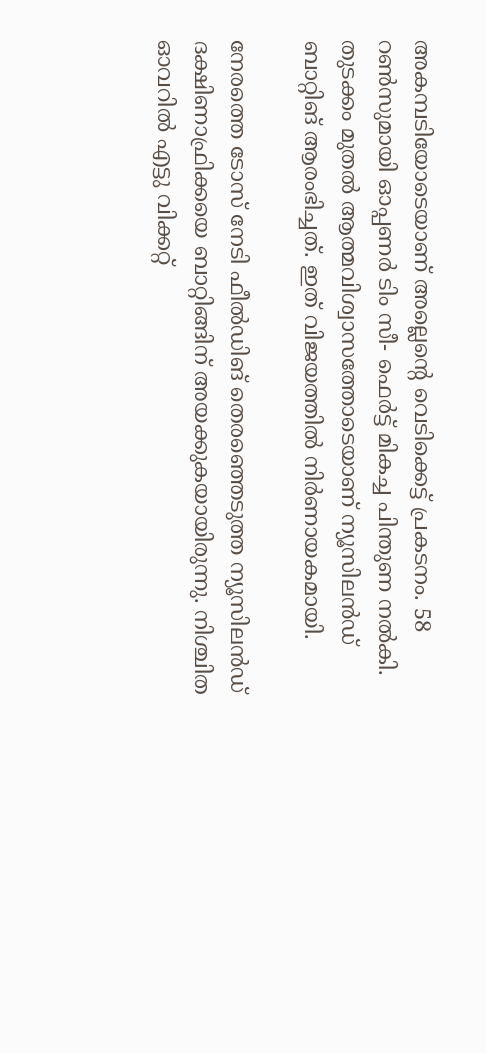അകമ്പടിയോടെയാണ് അല്ലെന്റെ വെടിക്കെട്ട് പ്രകടനം. 58 റണ്‍സുമായി ഓപ്പണര്‍ ടിം സീ- ഫെര്‍ട്ട് മികച്ച പിന്തുണ നല്‍കി. തുടക്കം മുതല്‍ ആത്മവിശ്വാസത്തോടെയാണ് ന്യൂസിലന്‍ഡ് ബാറ്റിങ് ആരംഭിച്ചത്. ഇത് വിജയത്തില്‍ നിര്‍ണായകമായി.

നേരത്തെ ടോസ് നേടി ഫീല്‍ഡിങ് തെരഞ്ഞെടുത്ത ന്യൂസിലന്‍ഡ് ദക്ഷിണാഫ്രിക്കയെ ബാറ്റിങ്ങിന് അയക്കുകയായിരുന്നു. നിശ്ചിത ഓവറില്‍ എട്ടു വിക്കറ്റ്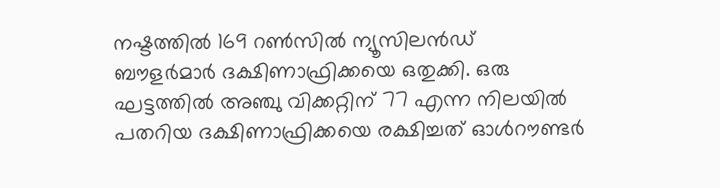നഷ്ടത്തില്‍ 169 റണ്‍സില്‍ ന്യൂസിലന്‍ഡ് ബൗളര്‍മാര്‍ ദക്ഷിണാഫ്രിക്കയെ ഒതുക്കി. ഒരു ഘട്ടത്തില്‍ അഞ്ചു വിക്കറ്റിന് 77 എന്ന നിലയില്‍ പതറിയ ദക്ഷിണാഫ്രിക്കയെ രക്ഷിച്ചത് ഓള്‍റൗണ്ടര്‍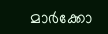മാര്‍ക്കോ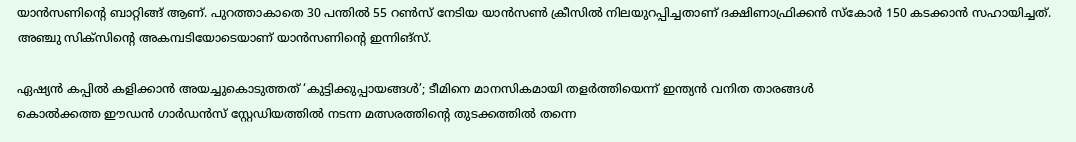യാന്‍സണിന്റെ ബാറ്റിങ്ങ് ആണ്. പുറത്താകാതെ 30 പന്തില്‍ 55 റണ്‍സ് നേടിയ യാന്‍സണ്‍ ക്രീസില്‍ നിലയുറപ്പിച്ചതാണ് ദക്ഷിണാഫ്രിക്കന്‍ സ്‌കോര്‍ 150 കടക്കാന്‍ സഹായിച്ചത്. അഞ്ചു സിക്സിന്റെ അകമ്പടിയോടെയാണ് യാന്‍സണിന്റെ ഇന്നിങ്സ്.

ഏഷ്യന്‍ കപ്പില്‍ കളിക്കാന്‍ അയച്ചുകൊടുത്തത് ‘കുട്ടിക്കുപ്പായങ്ങള്‍’; ടീമിനെ മാനസികമായി തളര്‍ത്തിയെന്ന് ഇന്ത്യന്‍ വനിത താരങ്ങള്‍
കൊല്‍ക്കത്ത ഈഡന്‍ ഗാര്‍ഡന്‍സ് സ്റ്റേഡിയത്തില്‍ നടന്ന മത്സരത്തിന്റെ തുടക്കത്തില്‍ തന്നെ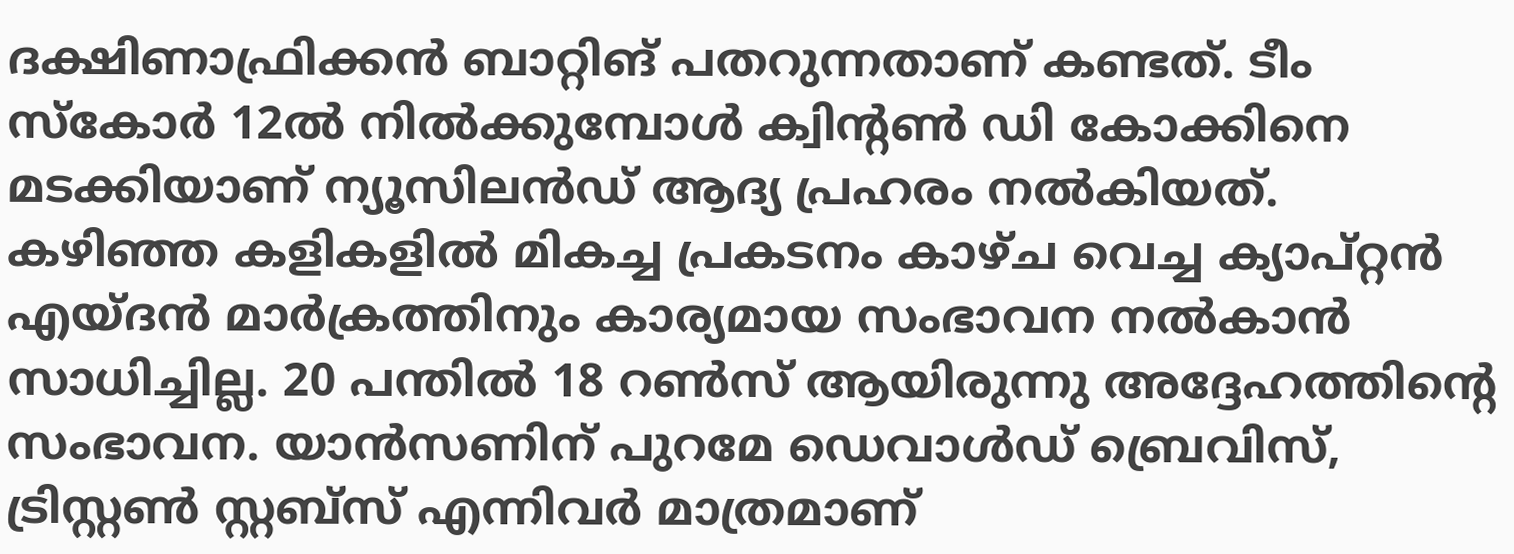ദക്ഷിണാഫ്രിക്കന്‍ ബാറ്റിങ് പതറുന്നതാണ് കണ്ടത്. ടീം സ്‌കോര്‍ 12ല്‍ നില്‍ക്കുമ്പോള്‍ ക്വിന്റണ്‍ ഡി കോക്കിനെ മടക്കിയാണ് ന്യൂസിലന്‍ഡ് ആദ്യ പ്രഹരം നല്‍കിയത്. കഴിഞ്ഞ കളികളില്‍ മികച്ച പ്രകടനം കാഴ്ച വെച്ച ക്യാപ്റ്റന്‍ എയ്ദന്‍ മാര്‍ക്രത്തിനും കാര്യമായ സംഭാവന നല്‍കാന്‍ സാധിച്ചില്ല. 20 പന്തില്‍ 18 റണ്‍സ് ആയിരുന്നു അദ്ദേഹത്തിന്റെ സംഭാവന. യാന്‍സണിന് പുറമേ ഡെവാള്‍ഡ് ബ്രെവിസ്, ട്രിസ്റ്റണ്‍ സ്റ്റബ്സ് എന്നിവര്‍ മാത്രമാണ്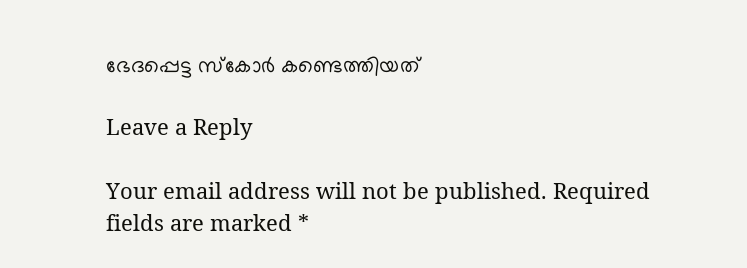ഭേദപ്പെട്ട സ്‌കോര്‍ കണ്ടെത്തിയത്

Leave a Reply

Your email address will not be published. Required fields are marked *